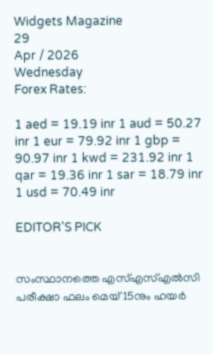Widgets Magazine
29
Apr / 2026
Wednesday
Forex Rates:

1 aed = 19.19 inr 1 aud = 50.27 inr 1 eur = 79.92 inr 1 gbp = 90.97 inr 1 kwd = 231.92 inr 1 qar = 19.36 inr 1 sar = 18.79 inr 1 usd = 70.49 inr

EDITOR'S PICK


സംസ്ഥാനത്തെ എസ്എസ്എൽസി പരീക്ഷാ ഫലം മെയ് 15നും ഹയർ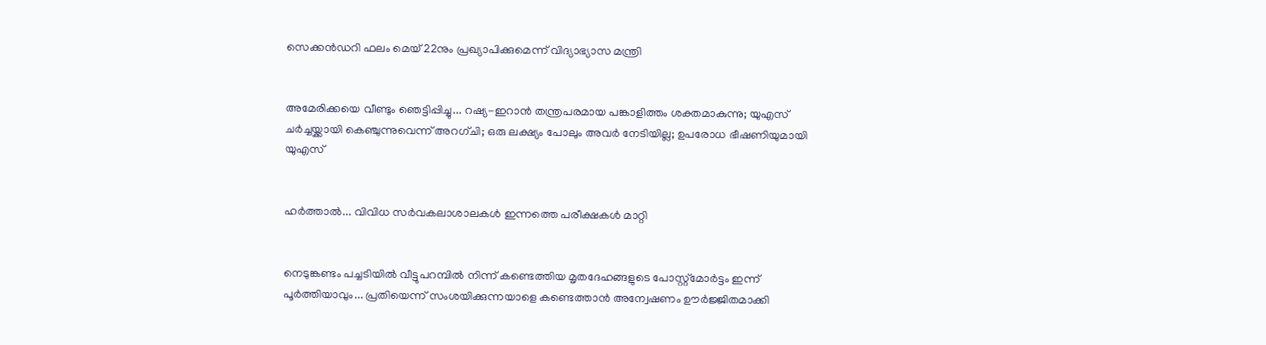സെക്കൻഡറി ഫലം മെയ് 22നും പ്രഖ്യാപിക്കുമെന്ന് വിദ്യാഭ്യാസ മന്ത്രി


അമേരിക്കയെ വീണ്ടും ഞെട്ടിപ്പിച്ചു... റഷ്യ-ഇറാൻ തന്ത്രപരമായ പങ്കാളിത്തം ശക്തമാകുന്നു; യുഎസ് ചർച്ചയ്ക്കായി കെഞ്ചുന്നുവെന്ന് അറഗ്ചി; ഒരു ലക്ഷ്യം പോലും അവർ നേടിയില്ല; ഉപരോധ ഭീഷണിയുമായി യുഎസ്


ഹര്‍ത്താല്‍... വിവിധ സർവകലാശാലകൾ ഇന്നത്തെ പരീക്ഷകൾ മാറ്റി


നെടുങ്കണ്ടം പച്ചടിയിൽ വീട്ടുപറമ്പിൽ നിന്ന് കണ്ടെത്തിയ മൃതദേഹങ്ങളുടെ പോസ്റ്റ്മോർട്ടം ഇന്ന് പൂർത്തിയാവും... പ്രതിയെന്ന് സംശയിക്കുന്നയാളെ കണ്ടെത്താൻ അന്വേഷണം ഊർജ്ജിതമാക്കി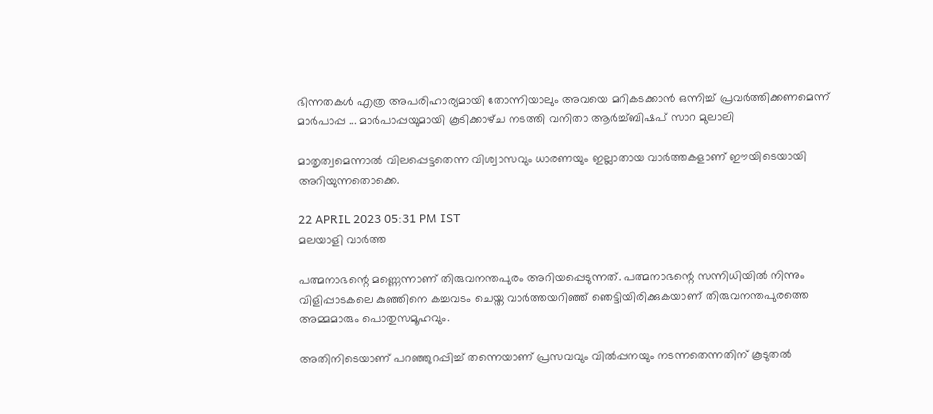ഭിന്നതകൾ എത്ര അപരിഹാര്യമായി തോന്നിയാലും അവയെ മറികടക്കാൻ ഒന്നിച്ച്‌ പ്രവർത്തിക്കണമെന്ന് മാർപാപ്പ ... മാർപാപ്പയുമായി കൂടിക്കാഴ്‌ച നടത്തി വനിതാ ആർച്ച്‌ബിഷപ് സാറ മുലാലി

മാതൃത്വമെന്നാൽ വിലപ്പെട്ടതെന്ന വിശ്വാസവും ധാരണയും ഇല്ലാതായ വാർത്തകളാണ് ഈയിടെയായി അറിയുന്നതൊക്കെ.

22 APRIL 2023 05:31 PM IST
മലയാളി വാര്‍ത്ത

പത്മനാഭന്റെ മണ്ണെന്നാണ് തിരുവനന്തപുരം അറിയപ്പെടുന്നത്. പത്മനാഭന്റെ സന്നിധിയിൽ നിന്നും വിളിപ്പാടകലെ കുഞ്ഞിനെ കച്ചവടം ചെയ്ത വാർത്തയറിഞ്ഞ് ഞെട്ടിയിരിക്കുകയാണ് തിരുവനന്തപുരത്തെ അമ്മമാരും പൊതുസമൂഹവും.

അതിനിടെയാണ് പറഞ്ഞുറപ്പിച്ച് തന്നെയാണ് പ്രസവവും വിൽപ്പനയും നടന്നതെന്നതിന് കൂടുതൽ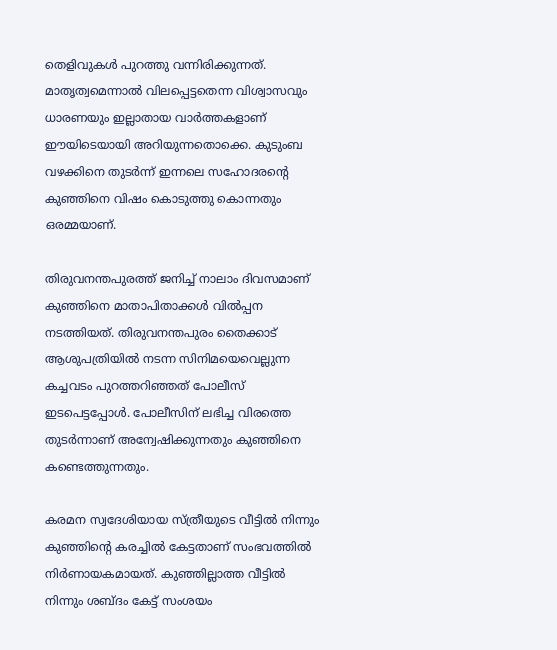തെളിവുകൾ പുറത്തു വന്നിരിക്കുന്നത്. മാതൃത്വമെന്നാൽ വിലപ്പെട്ടതെന്ന വിശ്വാസവും ധാരണയും ഇല്ലാതായ വാർത്തകളാണ് ഈയിടെയായി അറിയുന്നതൊക്കെ. കുടുംബ വഴക്കിനെ തുടർന്ന് ഇന്നലെ സഹോദരന്റെ കുഞ്ഞിനെ വിഷം കൊടുത്തു കൊന്നതും ഒരമ്മയാണ്.

തിരുവനന്തപുരത്ത് ജനിച്ച് നാലാം ദിവസമാണ് കുഞ്ഞിനെ മാതാപിതാക്കൾ വിൽപ്പന നടത്തിയത്. തിരുവനന്തപുരം തൈക്കാട് ആശുപത്രിയിൽ നടന്ന സിനിമയെവെല്ലുന്ന കച്ചവടം പുറത്തറിഞ്ഞത് പോലീസ് ഇടപെട്ടപ്പോൾ. പോലീസിന് ലഭിച്ച വിരത്തെ തുടർന്നാണ് അന്വേഷിക്കുന്നതും കുഞ്ഞിനെ കണ്ടെത്തുന്നതും.

കരമന സ്വദേശിയായ സ്ത്രീയുടെ വീട്ടിൽ നിന്നും കുഞ്ഞിന്റെ കരച്ചിൽ കേട്ടതാണ് സംഭവത്തിൽ നിർണായകമായത്. കുഞ്ഞില്ലാത്ത വീട്ടിൽ നിന്നും ശബ്ദം കേട്ട് സംശയം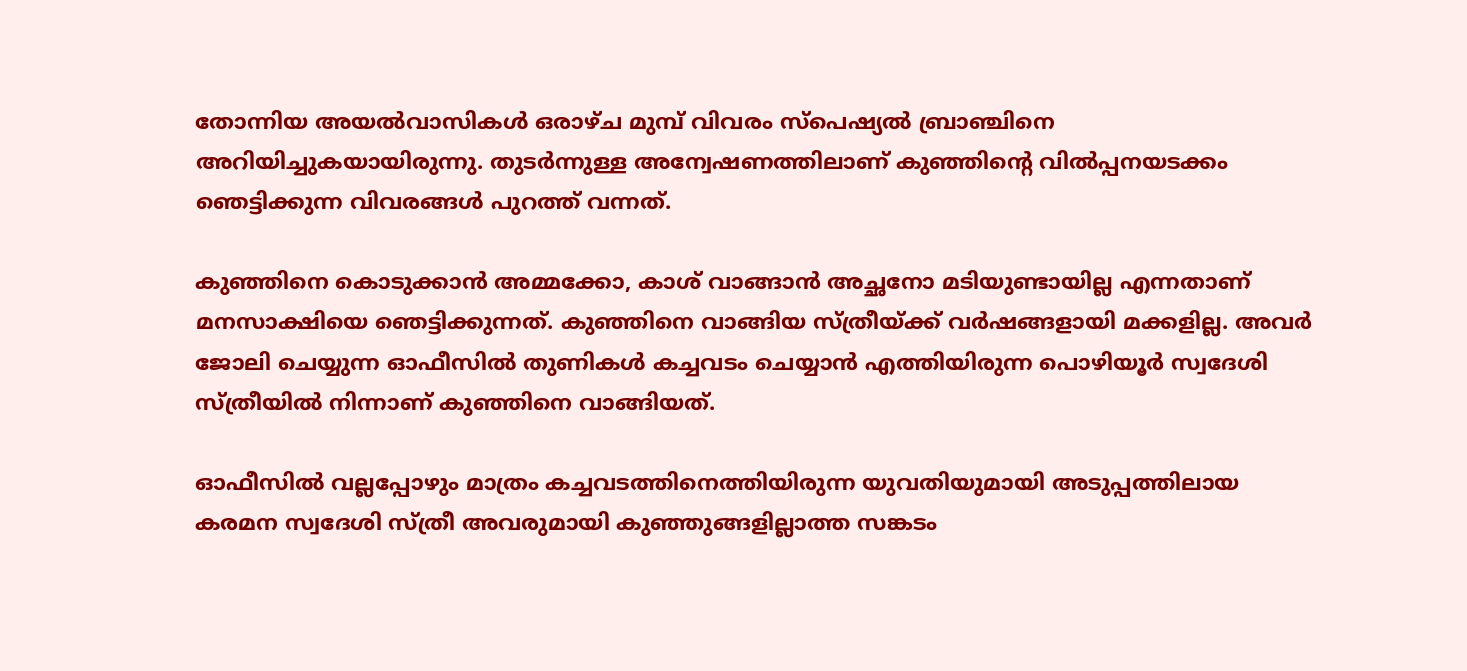തോന്നിയ അയൽവാസികൾ ഒരാഴ്ച മുമ്പ് വിവരം സ്പെഷ്യൽ ബ്രാഞ്ചിനെ അറിയിച്ചുകയായിരുന്നു. തുടർന്നുള്ള അന്വേഷണത്തിലാണ് കുഞ്ഞിന്റെ വിൽപ്പനയടക്കം ഞെട്ടിക്കുന്ന വിവരങ്ങൾ പുറത്ത് വന്നത്.

കുഞ്ഞിനെ കൊടുക്കാൻ അമ്മക്കോ, കാശ് വാങ്ങാൻ അച്ഛനോ മടിയുണ്ടായില്ല എന്നതാണ് മനസാക്ഷിയെ ഞെട്ടിക്കുന്നത്. കുഞ്ഞിനെ വാങ്ങിയ സ്ത്രീയ്ക്ക് വർഷങ്ങളായി മക്കളില്ല. അവർ ജോലി ചെയ്യുന്ന ഓഫീസിൽ തുണികൾ കച്ചവടം ചെയ്യാൻ എത്തിയിരുന്ന പൊഴിയൂർ സ്വദേശി സ്ത്രീയിൽ നിന്നാണ് കുഞ്ഞിനെ വാങ്ങിയത്.

ഓഫീസിൽ വല്ലപ്പോഴും മാത്രം കച്ചവടത്തിനെത്തിയിരുന്ന യുവതിയുമായി അടുപ്പത്തിലായ കരമന സ്വദേശി സ്ത്രീ അവരുമായി കുഞ്ഞുങ്ങളില്ലാത്ത സങ്കടം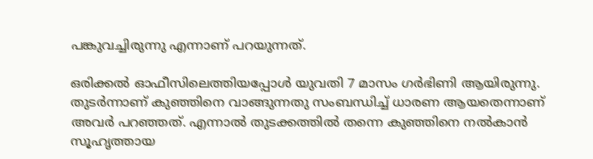പങ്കുവച്ചിരുന്നു എന്നാണ് പറയുന്നത്.

ഒരിക്കൽ ഓഫീസിലെത്തിയപ്പോൾ യുവതി 7 മാസം ഗർഭിണി ആയിരുന്നു. തുടർന്നാണ് കുഞ്ഞിനെ വാങ്ങുന്നതു സംബന്ധിച്ച് ധാരണ ആയതെന്നാണ് അവർ പറഞ്ഞത്. എന്നാൽ തുടക്കത്തിൽ തന്നെ കുഞ്ഞിനെ നൽകാൻ സൂഹൃത്തായ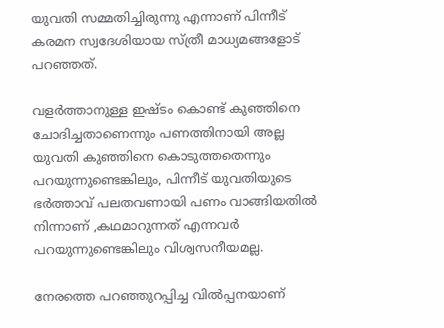യുവതി സമ്മതിച്ചിരുന്നു എന്നാണ് പിന്നീട് കരമന സ്വദേശിയായ സ്ത്രീ മാധ്യമങ്ങളോട് പറഞ്ഞത്.

വളർത്താനുള്ള ഇഷ്ടം കൊണ്ട് കുഞ്ഞിനെ ചോദിച്ചതാണെന്നും പണത്തിനായി അല്ല യുവതി കുഞ്ഞിനെ കൊടുത്തതെന്നും പറയുന്നുണ്ടെങ്കിലും, പിന്നീട് യുവതിയുടെ ഭർത്താവ് പലതവണായി പണം വാങ്ങിയതിൽ നിന്നാണ് ,കഥമാറുന്നത് എന്നവർ പറയുന്നുണ്ടെങ്കിലും വിശ്വസനീയമല്ല.

നേരത്തെ പറഞ്ഞുറപ്പിച്ച വിൽപ്പനയാണ്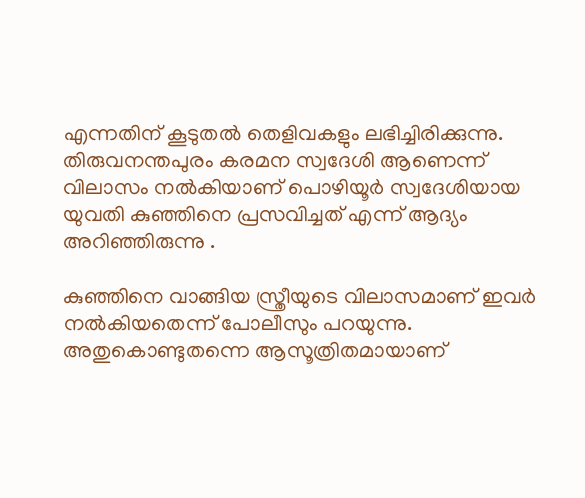എന്നതിന് കൂടുതൽ തെളിവകളും ലഭിച്ചിരിക്കുന്നു. തിരുവനന്തപുരം കരമന സ്വദേശി ആണെന്ന് വിലാസം നൽകിയാണ് പൊഴിയൂർ സ്വദേശിയായ യുവതി കുഞ്ഞിനെ പ്രസവിച്ചത് എന്ന് ആദ്യം അറിഞ്ഞിരുന്നു .

കുഞ്ഞിനെ വാങ്ങിയ സ്ത്രീയുടെ വിലാസമാണ് ഇവർ നൽകിയതെന്ന് പോലീസും പറയുന്നു. അതുകൊണ്ടുതന്നെ ആസൂത്രിതമായാണ്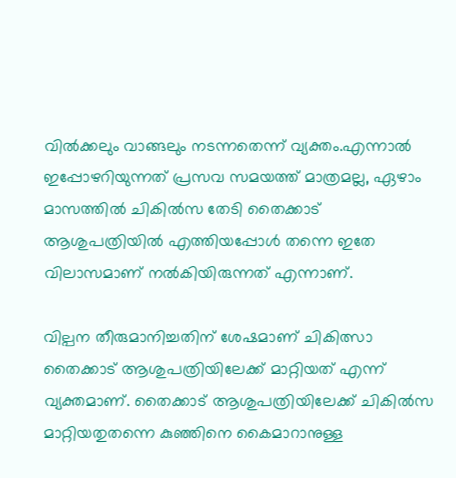വിൽക്കലും വാങ്ങലും നടന്നതെന്ന് വ്യക്തം.എന്നാൽ ഇപ്പോഴറിയുന്നത് പ്രസവ സമയത്ത് മാത്രമല്ല, ഏഴാം മാസത്തിൽ ചികിൽസ തേടി തൈക്കാട് ആശുപത്രിയിൽ എത്തിയപ്പോൾ തന്നെ ഇതേ വിലാസമാണ് നൽകിയിരുന്നത് എന്നാണ്.

വില്പന തീരുമാനിച്ചതിന് ശേഷമാണ് ചികിത്സാ തൈക്കാട് ആശുപത്രിയിലേക്ക് മാറ്റിയത് എന്ന് വ്യക്തമാണ്. തൈക്കാട് ആശുപത്രിയിലേക്ക് ചികിൽസ മാറ്റിയതുതന്നെ കുഞ്ഞിനെ കൈമാറാനുള്ള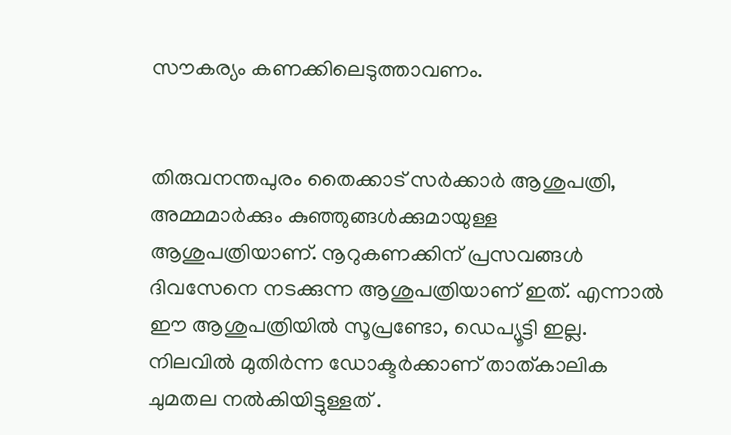സൗകര്യം കണക്കിലെടുത്താവണം.


തിരുവനന്തപുരം തൈക്കാട് സർക്കാർ ആശുപത്രി, അമ്മമാർക്കും കുഞ്ഞുങ്ങൾക്കുമായുള്ള ആശുപത്രിയാണ്. നൂറുകണക്കിന് പ്രസവങ്ങൾ ദിവസേനെ നടക്കുന്ന ആശുപത്രിയാണ് ഇത്. എന്നാൽ ഈ ആശുപത്രിയിൽ സൂപ്രണ്ടോ, ഡെപ്യൂട്ടി ഇല്ല. നിലവിൽ മുതിർന്ന ഡോക്ടർക്കാണ് താത്കാലിക ചുമതല നൽകിയിട്ടുള്ളത് .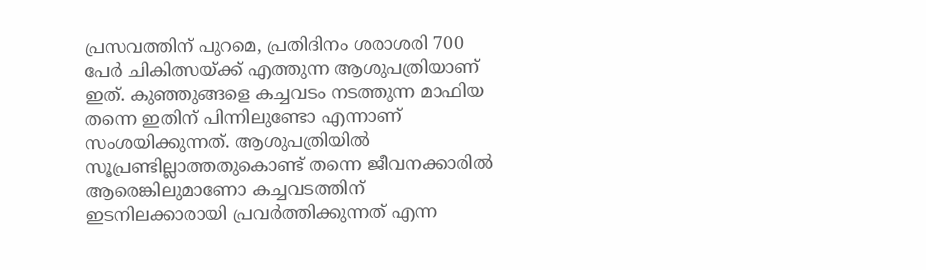പ്രസവത്തിന് പുറമെ, പ്രതിദിനം ശരാശരി 700 പേര്‍ ചികിത്സയ്ക്ക് എത്തുന്ന ആശുപത്രിയാണ് ഇത്. കുഞ്ഞുങ്ങളെ കച്ചവടം നടത്തുന്ന മാഫിയ തന്നെ ഇതിന് പിന്നിലുണ്ടോ എന്നാണ് സംശയിക്കുന്നത്. ആശുപത്രിയിൽ സൂപ്രണ്ടില്ലാത്തതുകൊണ്ട് തന്നെ ജീവനക്കാരിൽ ആരെങ്കിലുമാണോ കച്ചവടത്തിന് ഇടനിലക്കാരായി പ്രവർത്തിക്കുന്നത് എന്ന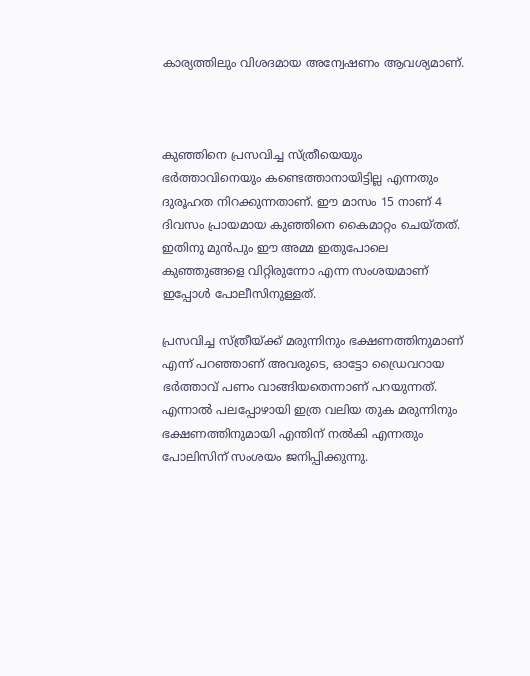കാര്യത്തിലും വിശദമായ അന്വേഷണം ആവശ്യമാണ്.



കുഞ്ഞിനെ പ്രസവിച്ച സ്ത്രീയെയും ഭർത്താവിനെയും കണ്ടെത്താനായിട്ടില്ല എന്നതും ദുരൂഹത നിറക്കുന്നതാണ്. ഈ മാസം 15 നാണ് 4 ദിവസം പ്രായമായ കുഞ്ഞിനെ കൈമാറ്റം ചെയ്തത്. ഇതിനു മുൻപും ഈ അമ്മ ഇതുപോലെ കുഞ്ഞുങ്ങളെ വിറ്റിരുന്നോ എന്ന സംശയമാണ് ഇപ്പോൾ പോലീസിനുള്ളത്.

പ്രസവിച്ച സ്ത്രീയ്ക്ക് മരുന്നിനും ഭക്ഷണത്തിനുമാണ് എന്ന് പറഞ്ഞാണ് അവരുടെ, ഓട്ടോ ഡ്രൈവറായ ഭർത്താവ് പണം വാങ്ങിയതെന്നാണ് പറയുന്നത്. എന്നാൽ പലപ്പോഴായി ഇത്ര വലിയ തുക മരുന്നിനും ഭക്ഷണത്തിനുമായി എന്തിന് നൽകി എന്നതും പോലിസിന് സംശയം ജനിപ്പിക്കുന്നു.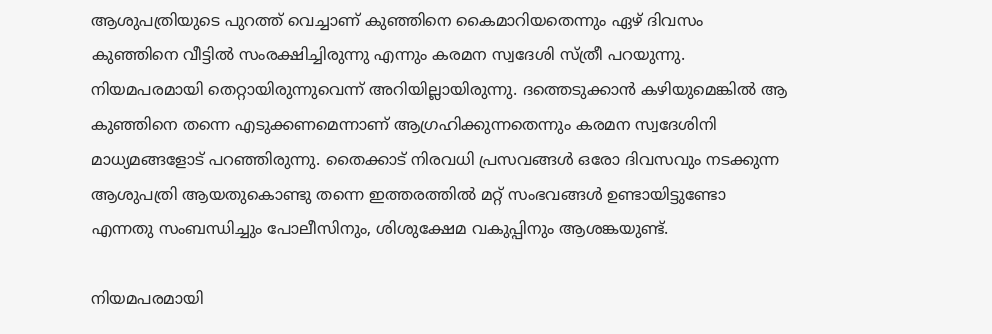ആശുപത്രിയുടെ പുറത്ത് വെച്ചാണ് കുഞ്ഞിനെ കൈമാറിയതെന്നും ഏഴ് ദിവസം കുഞ്ഞിനെ വീട്ടിൽ സംരക്ഷിച്ചിരുന്നു എന്നും കരമന സ്വദേശി സ്ത്രീ പറയുന്നു. നിയമപരമായി തെറ്റായിരുന്നുവെന്ന് അറിയില്ലായിരുന്നു. ദത്തെടുക്കാൻ കഴിയുമെങ്കിൽ ആ കുഞ്ഞിനെ തന്നെ എടുക്കണമെന്നാണ് ആഗ്രഹിക്കുന്നതെന്നും കരമന സ്വദേശിനി മാധ്യമങ്ങളോട് പറഞ്ഞിരുന്നു. തൈക്കാട് നിരവധി പ്രസവങ്ങൾ ഒരോ ദിവസവും നടക്കുന്ന ആശുപത്രി ആയതുകൊണ്ടു തന്നെ ഇത്തരത്തിൽ മറ്റ് സംഭവങ്ങൾ ഉണ്ടായിട്ടുണ്ടോ എന്നതു സംബന്ധിച്ചും പോലീസിനും, ശിശുക്ഷേമ വകുപ്പിനും ആശങ്കയുണ്ട്.

നിയമപരമായി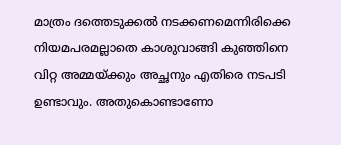മാത്രം ദത്തെടുക്കൽ നടക്കണമെന്നിരിക്കെ നിയമപരമല്ലാതെ കാശുവാങ്ങി കുഞ്ഞിനെ വിറ്റ അമ്മയ്ക്കും അച്ഛനും എതിരെ നടപടി ഉണ്ടാവും. അതുകൊണ്ടാണോ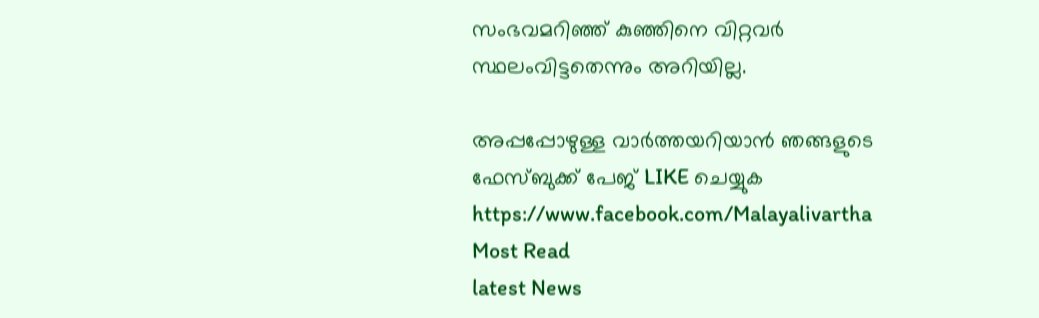സംഭവമറിഞ്ഞ് കുഞ്ഞിനെ വിറ്റവർ സ്ഥലംവിട്ടതെന്നും അറിയില്ല.

അപ്പപ്പോഴുള്ള വാര്‍ത്തയറിയാന്‍ ഞങ്ങളുടെ ഫേസ്‌ബുക്ക്‌ പേജ് LIKE ചെയ്യുക
https://www.facebook.com/Malayalivartha
Most Read
latest News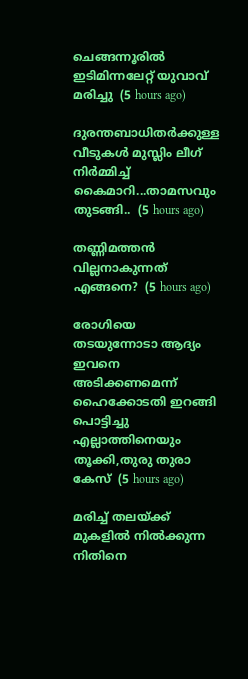ചെങ്ങന്നൂരിൽ ഇടിമിന്നലേറ്റ് യുവാവ് മരിച്ചു  (5 hours ago)

ദുരന്തബാധിതര്‍ക്കുള്ള വീടുകള്‍ മുസ്ലിം ലീഗ് നിര്‍മ്മിച്ച് കൈമാറി...താമസവും തുടങ്ങി..  (5 hours ago)

തണ്ണിമത്തൻ വില്ലനാകുന്നത് എങ്ങനെ?  (5 hours ago)

രോഗിയെ തടയുന്നോടാ ആദ്യം ഇവനെ അടിക്കണമെന്ന് ഹൈക്കോടതി ഇറങ്ങി പൊട്ടിച്ചു എല്ലാത്തിനെയും തൂക്കി,തുരു തുരാ കേസ്  (5 hours ago)

മരിച്ച് തലയ്ക്ക് മുകളിൽ നിൽക്കുന്ന നിതിനെ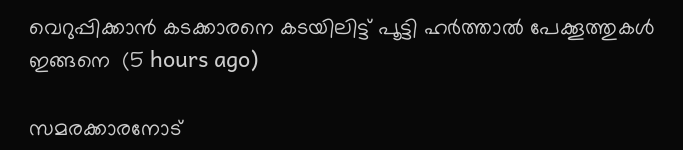വെറുപ്പിക്കാൻ കടക്കാരനെ കടയിലിട്ട് പൂട്ടി ഹർത്താൽ പേക്കൂത്തുകൾ ഇങ്ങനെ  (5 hours ago)

സമരക്കാരനോട്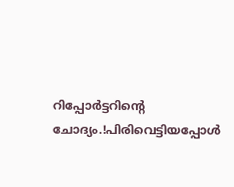റിപ്പോർട്ടറിന്റെ ചോദ്യം.!പിരിവെട്ടിയപ്പോൾ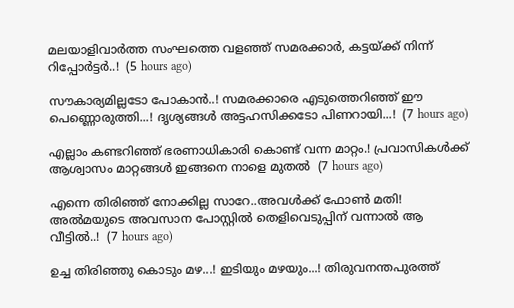മലയാളിവാർത്ത സംഘത്തെ വളഞ്ഞ് സമരക്കാർ, കട്ടയ്ക്ക് നിന്ന് റിപ്പോർട്ടർ..!  (5 hours ago)

സൗകാര്യമില്ലടോ പോകാന്‍..! സമരക്കാരെ എടുത്തെറിഞ്ഞ് ഈ പെണ്ണൊരുത്തി...! ദൃശ്യങ്ങൾ അട്ടഹസിക്കടോ പിണറായി...!  (7 hours ago)

എല്ലാം കണ്ടറിഞ്ഞ് ഭരണാധികാരി കൊണ്ട് വന്ന മാറ്റം.! പ്രവാസികൾക്ക് ആശ്വാസം മാറ്റങ്ങൾ ഇങ്ങനെ നാളെ മുതൽ  (7 hours ago)

എന്നെ തിരിഞ്ഞ് നോക്കില്ല സാറേ..അവൾക്ക് ഫോൺ മതി! അൽമയുടെ അവസാന പോസ്റ്റിൽ തെളിവെടുപ്പിന് വന്നാൽ ആ വീട്ടിൽ..!  (7 hours ago)

ഉച്ച തിരിഞ്ഞു കൊടും മഴ...! ഇടിയും മഴയും...! തിരുവനന്തപുരത്ത്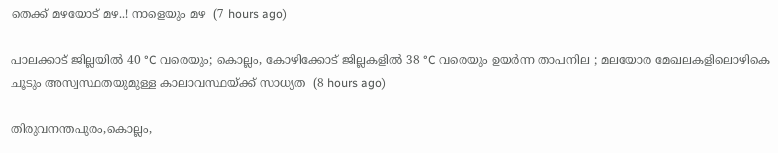തെക്ക് മഴയോട് മഴ..! നാളെയും മഴ  (7 hours ago)

പാലക്കാട് ജില്ലയിൽ 40 °C വരെയും; കൊല്ലം, കോഴിക്കോട് ജില്ലകളിൽ 38 °C വരെയും ഉയർന്ന താപനില ; മലയോര മേഖലകളിലൊഴികെ ചൂടും അസ്വസ്ഥതയുമുള്ള കാലാവസ്ഥയ്ക്ക് സാധ്യത  (8 hours ago)

തിരുവനന്തപുരം,കൊല്ലം,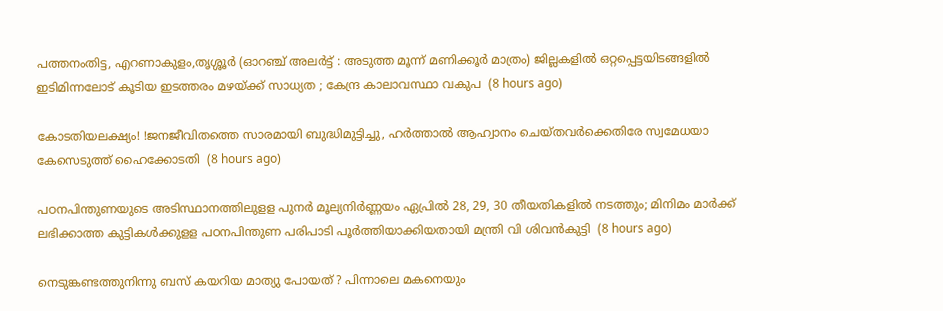പത്തനംതിട്ട, എറണാകുളം,തൃശ്ശൂർ (ഓറഞ്ച് അലർട്ട് : അടുത്ത മൂന്ന്‌ മണിക്കൂർ മാത്രം) ജില്ലകളിൽ ഒറ്റപ്പെട്ടയിടങ്ങളിൽ ഇടിമിന്നലോട് കൂടിയ ഇടത്തരം മഴയ്ക്ക് സാധ്യത ; കേന്ദ്ര കാലാവസ്ഥാ വകുപ  (8 hours ago)

കോടതിയലക്ഷ്യം! !ജനജീവിതത്തെ സാരമായി ബുദ്ധിമുട്ടിച്ചു, ഹർത്താൽ ആഹ്വാനം ചെയ്തവർക്കെതിരേ സ്വമേധയാ കേസെടുത്ത് ഹൈക്കോടതി  (8 hours ago)

പഠനപിന്തുണയുടെ അടിസ്ഥാനത്തിലുളള പുനർ മൂല്യനിർണ്ണയം ഏപ്രിൽ 28, 29, 30 തീയതികളിൽ നടത്തും; മിനിമം മാർക്ക് ലഭിക്കാത്ത കുട്ടികൾക്കുളള പഠനപിന്തുണ പരിപാടി പൂർത്തിയാക്കിയതായി മന്ത്രി വി ശിവൻകുട്ടി  (8 hours ago)

നെടുങ്കണ്ടത്തുനിന്നു ബസ് കയറിയ മാത്യു പോയത് ? പിന്നാലെ മകനെയും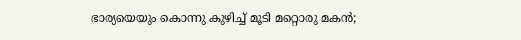ഭാര്യയെയും കൊന്നു കുഴിച്ച് മൂടി മറ്റൊരു മകൻ;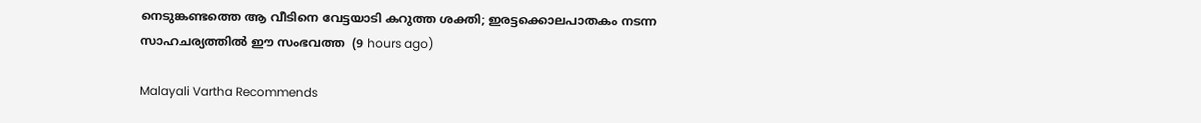നെടുങ്കണ്ടത്തെ ആ വീടിനെ വേട്ടയാടി കറുത്ത ശക്തി; ഇരട്ടക്കൊലപാതകം നടന്ന സാഹചര്യത്തിൽ ഈ സംഭവത്ത  (9 hours ago)

Malayali Vartha Recommends